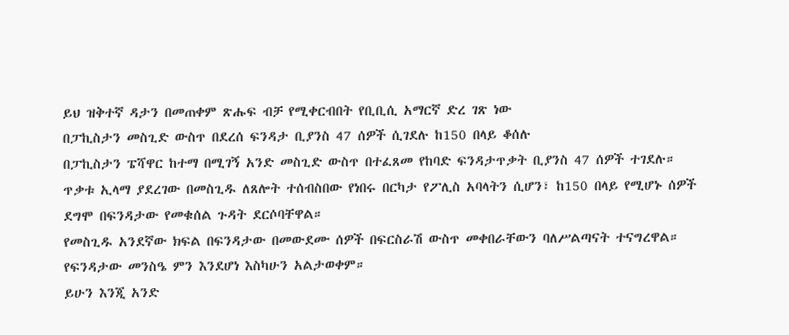ይህ ዝቅተኛ ዳታን በመጠቀም ጽሑፍ ብቻ የሚቀርብበት የቢቢሲ አማርኛ ድረ ገጽ ነው
በፓኪስታን መስጊድ ውስጥ በደረሰ ፍንዳታ ቢያንስ 47 ሰዎች ሲገደሉ ከ150 በላይ ቆሰሉ
በፓኪስታን ፔሻዋር ከተማ በሚገኝ አንድ መስጊድ ውስጥ በተፈጸመ የከባድ ፍንዳታጥቃት ቢያንስ 47 ሰዎች ተገደሉ።
ጥቃቱ ኢላማ ያደረገው በመስጊዱ ለጸሎት ተሰብስበው የነበሩ በርካታ የፖሊስ አባላትን ሲሆን፣ ከ150 በላይ የሚሆኑ ሰዎች ደግሞ በፍንዳታው የመቁሰል ጉዳት ደርሶባቸዋል።
የመስጊዱ አንደኛው ክፍል በፍንዳታው በመውደሙ ሰዎች በፍርስራሽ ውስጥ መቀበራቸውን ባለሥልጣናት ተናግረዋል።
የፍንዳታው መንስዔ ምን እንደሆነ እስካሁን አልታወቀም።
ይሁን እንጂ አንድ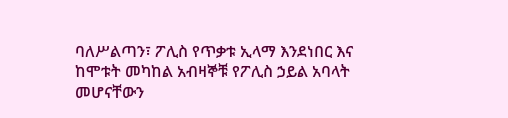ባለሥልጣን፣ ፖሊስ የጥቃቱ ኢላማ እንደነበር እና ከሞቱት መካከል አብዛኞቹ የፖሊስ ኃይል አባላት መሆናቸውን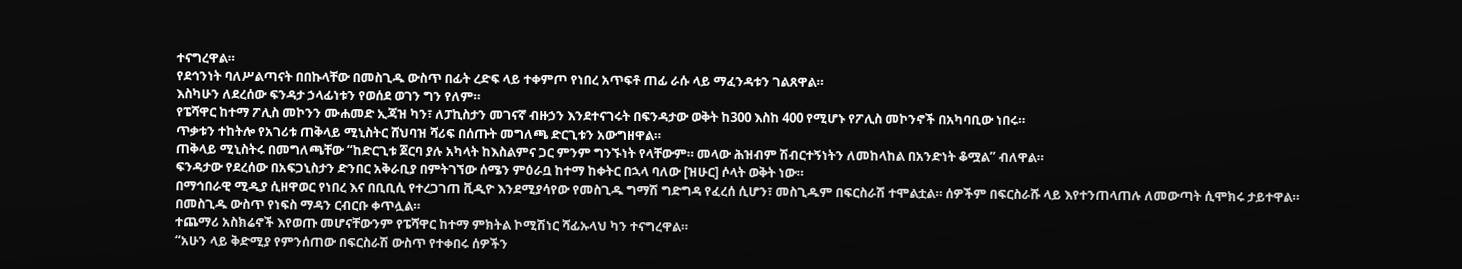ተናግረዋል።
የደኅንነት ባለሥልጣናት በበኩላቸው በመስጊዱ ውስጥ በፊት ረድፍ ላይ ተቀምጦ የነበረ አጥፍቶ ጠፊ ራሱ ላይ ማፈንዳቱን ገልጸዋል።
እስካሁን ለደረሰው ፍንዳታ ኃላፊነቱን የወሰደ ወገን ግን የለም።
የፔሻዋር ከተማ ፖሊስ መኮንን ሙሐመድ ኢጃዝ ካን፣ ለፓኪስታን መገናኛ ብዙኃን እንደተናገሩት በፍንዳታው ወቅት ከ300 እስከ 400 የሚሆኑ የፖሊስ መኮንኖች በአካባቢው ነበሩ።
ጥቃቱን ተከትሎ የአገሪቱ ጠቅላይ ሚኒስትር ሸህባዝ ሻሪፍ በሰጡት መግለጫ ድርጊቱን አውግዘዋል።
ጠቅላይ ሚኒስትሩ በመግለጫቸው “ከድርጊቱ ጀርባ ያሉ አካላት ከእስልምና ጋር ምንም ግንኙነት የላቸውም። መላው ሕዝብም ሽብርተኝነትን ለመከላከል በአንድነት ቆሟል” ብለዋል።
ፍንዳታው የደረሰው በአፍጋኒስታን ድንበር አቅራቢያ በምትገኘው ሰሜን ምዕራቧ ከተማ ከቀትር በኋላ ባለው [ዝሁር] ሶላት ወቅት ነው።
በማኅበራዊ ሚዲያ ሲዘዋወር የነበረ እና በቢቢሲ የተረጋገጠ ቪዲዮ እንደሚያሳየው የመስጊዱ ግማሽ ግድግዳ የፈረሰ ሲሆን፣ መስጊዱም በፍርስራሽ ተሞልቷል። ሰዎችም በፍርስራሹ ላይ እየተንጠላጠሉ ለመውጣት ሲሞክሩ ታይተዋል።
በመስጊዱ ውስጥ የነፍስ ማዳን ርብርቡ ቀጥሏል።
ተጨማሪ አስክሬኖች እየወጡ መሆናቸውንም የፔሻዋር ከተማ ምክትል ኮሚሽነር ሻፊኡላህ ካን ተናግረዋል።
“አሁን ላይ ቅድሚያ የምንሰጠው በፍርስራሽ ውስጥ የተቀበሩ ሰዎችን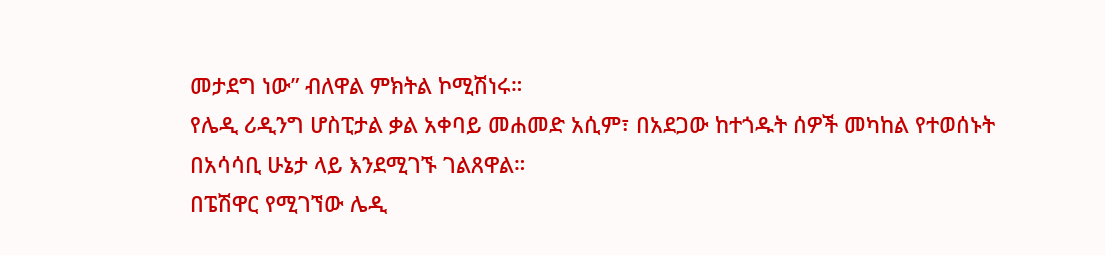መታደግ ነው” ብለዋል ምክትል ኮሚሽነሩ።
የሌዲ ሪዲንግ ሆስፒታል ቃል አቀባይ መሐመድ አሲም፣ በአደጋው ከተጎዱት ሰዎች መካከል የተወሰኑት በአሳሳቢ ሁኔታ ላይ እንደሚገኙ ገልጸዋል።
በፔሽዋር የሚገኘው ሌዲ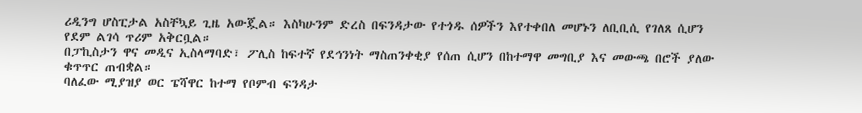ሪዲንግ ሆስፒታል አስቸኳይ ጊዜ አውጇል። እስካሁንም ድረስ በፍንዳታው የተጎዱ ሰዎችን እየተቀበለ መሆኑን ለቢቢሲ የገለጸ ሲሆን የደም ልገሳ ጥሪም አቅርቧል።
በፓኪስታን ዋና መዲና ኢስላማባድ፣ ፖሊስ ከፍተኛ የደኅንነት ማስጠንቀቂያ የሰጠ ሲሆን በከተማዋ መግቢያ እና መውጫ በሮች ያለው ቁጥጥር ጠብቋል።
ባለፈው ሚያዝያ ወር ፔሻዋር ከተማ የቦምብ ፍንዳታ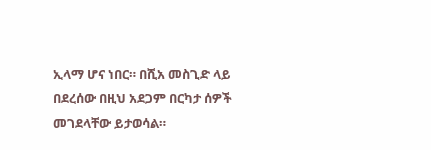ኢላማ ሆና ነበር። በሺአ መስጊድ ላይ በደረሰው በዚህ አደጋም በርካታ ሰዎች መገደላቸው ይታወሳል።